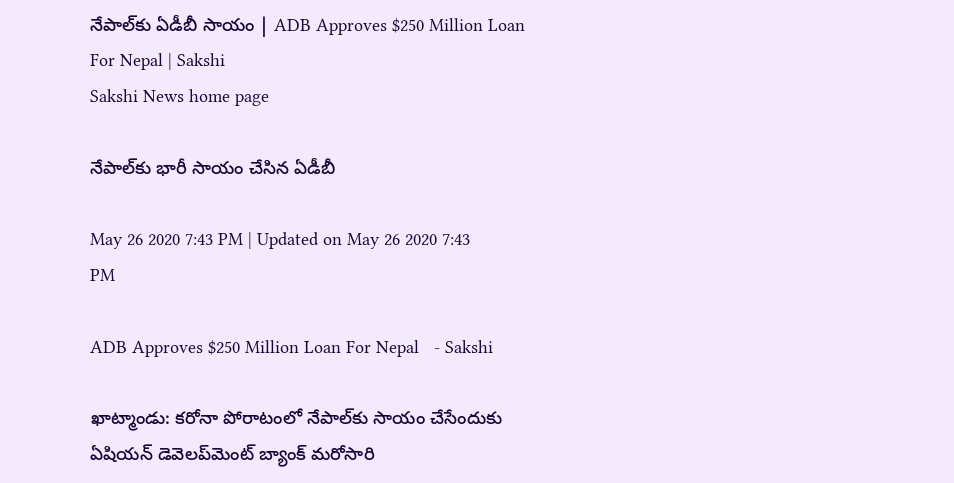నేపాల్‌కు ఏడీబీ సాయం | ADB Approves $250 Million Loan For Nepal | Sakshi
Sakshi News home page

నేపాల్‌కు భారీ సాయం చేసిన ఏడీబీ

May 26 2020 7:43 PM | Updated on May 26 2020 7:43 PM

ADB Approves $250 Million Loan For Nepal   - Sakshi

ఖాట్మాండు: కరోనా పోరాటంలో నేపాల్‌కు సాయం చేసేందుకు  ఏషియన్‌ డెవెలప్‌మెంట్ బ్యాంక్ మరోసారి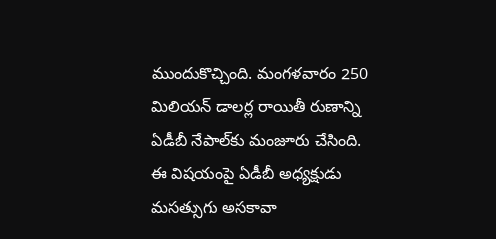ముందుకొచ్చింది. మంగళవారం 250 మిలియన్‌ డాలర్ల రాయితీ రుణాన్ని ఏడీబీ నేపాల్‌కు మంజూరు చేసింది. ఈ విషయంపై ఏడీబీ అధ్యక్షుడు మసత్సుగు అసకావా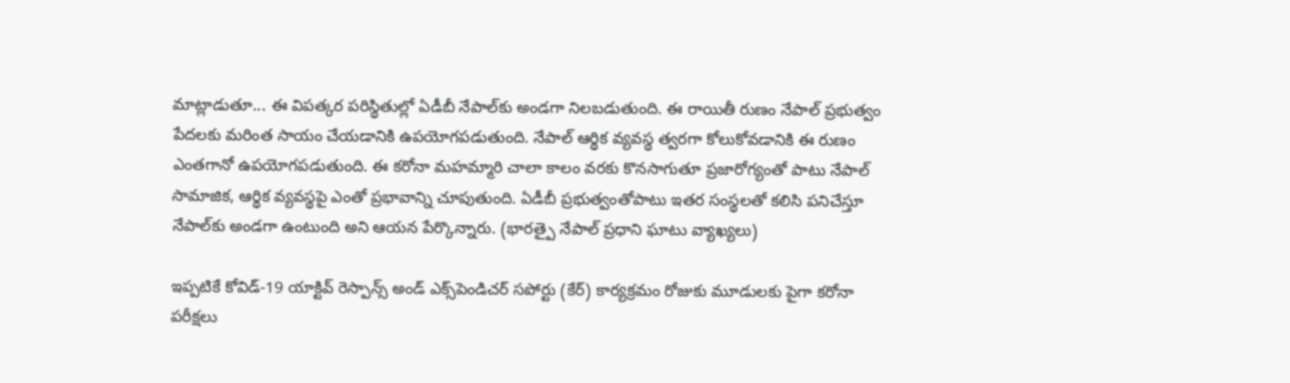మాట్లాడుతూ... ఈ విపత్కర పరిస్థితుల్లో ఏడీబీ నేపాల్‌కు అండగా నిలబడుతుంది. ఈ రాయితీ రుణం నేపాల్‌ ప్రభుత్వం పేదలకు మరింత సాయం చేయడానికి ఉపయోగపడుతుంది. నేపాల్‌ ఆర్థిక వ్యవస్థ త్వరగా కోలుకోవడానికి ఈ రుణం ఎంతగానో ఉపయోగపడుతుంది. ఈ కరోనా మహమ్మారి చాలా కాలం వరకు కొనసాగుతూ ప్రజారోగ్యంతో పాటు నేపాల్‌ సామాజిక, ఆర్థిక వ్యవస్థపై ఎంతో ప్రభావాన్ని చూపుతుంది. ఏడీబీ ప్రభుత్వంతోపాటు ఇతర సంస్థలతో కలిసి పనిచేస్తూ నేపాల్‌కు అండగా ఉంటుంది అని ఆయన పేర్కొన్నారు. (భారత్పై నేపాల్ ప్రధాని ఘాటు వ్యాఖ్యలు)

ఇ‍ప్పటికే కోవిడ్‌-19 యాక్టివ్‌ రెస్పాన్స్‌ అండ్‌ ఎక్స్‌పెండిచర్‌ సపోర్టు (కేర్‌) కార్యక్రమం రోజుకు మూడులకు పైగా కరోనా పరీక్షలు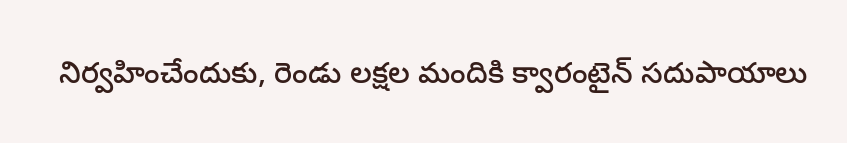నిర్వహించేందుకు, రెండు లక్షల మందికి క్వారంటైన్‌ సదుపాయాలు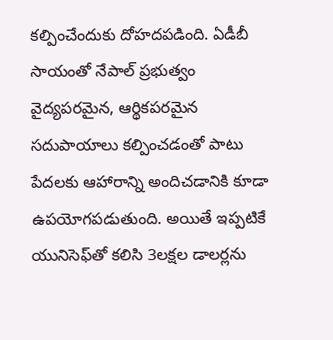కల్పించేందుకు దోహదపడింది. ఏడీబీ సాయంతో నేపాల్‌ ప్రభుత్వం వైద్యపరమైన, ఆర్థికపరమైన సదుపాయాలు కల్పించడంతో పాటు పేదలకు ఆహారాన్ని అందిచడానికి కూడా ఉపయోగపడుతుంది. అయితే ఇప్పటికే యునిసెఫ్‌తో కలిసి 3లక్షల డాలర్లను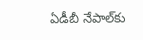ఏడీబీ నేపాల్‌కు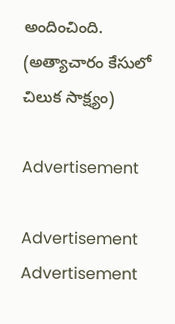అందించింది. (అత్యాచారం కేసులో చిలుక సాక్ష్యం)

Advertisement

Advertisement
Advertisement